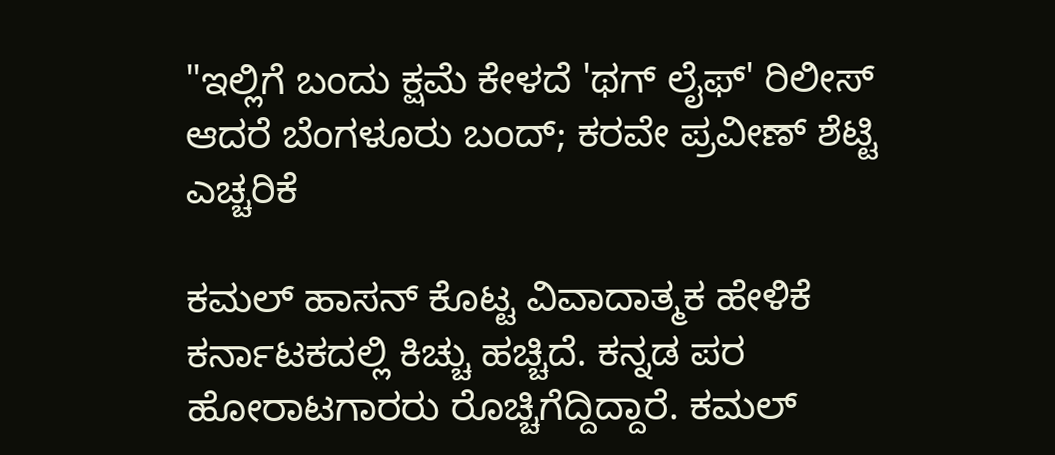"ಇಲ್ಲಿಗೆ ಬಂದು ಕ್ಷಮೆ ಕೇಳದೆ 'ಥಗ್ ಲೈಫ್' ರಿಲೀಸ್ ಆದರೆ ಬೆಂಗಳೂರು ಬಂದ್; ಕರವೇ ಪ್ರವೀಣ್ ಶೆಟ್ಟಿ ಎಚ್ಚರಿಕೆ

ಕಮಲ್ ಹಾಸನ್ ಕೊಟ್ಟ ವಿವಾದಾತ್ಮಕ ಹೇಳಿಕೆ ಕರ್ನಾಟಕದಲ್ಲಿ ಕಿಚ್ಚು ಹಚ್ಚಿದೆ. ಕನ್ನಡ ಪರ ಹೋರಾಟಗಾರರು ರೊಚ್ಚಿಗೆದ್ದಿದ್ದಾರೆ. ಕಮಲ್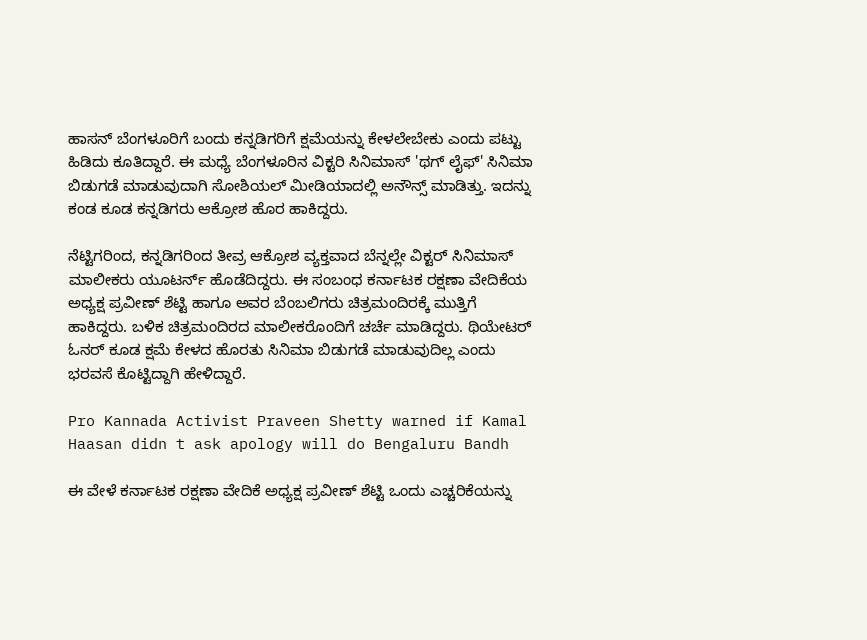ಹಾಸನ್ ಬೆಂಗಳೂರಿಗೆ ಬಂದು ಕನ್ನಡಿಗರಿಗೆ ಕ್ಷಮೆಯನ್ನು ಕೇಳಲೇಬೇಕು ಎಂದು ಪಟ್ಟು ಹಿಡಿದು ಕೂತಿದ್ದಾರೆ. ಈ ಮಧ್ಯೆ ಬೆಂಗಳೂರಿನ ವಿಕ್ಟರಿ ಸಿನಿಮಾಸ್ 'ಥಗ್ ಲೈಫ್' ಸಿನಿಮಾ ಬಿಡುಗಡೆ ಮಾಡುವುದಾಗಿ ಸೋಶಿಯಲ್ ಮೀಡಿಯಾದಲ್ಲಿ ಅನೌನ್ಸ್ ಮಾಡಿತ್ತು. ಇದನ್ನು ಕಂಡ ಕೂಡ ಕನ್ನಡಿಗರು ಆಕ್ರೋಶ ಹೊರ ಹಾಕಿದ್ದರು.

ನೆಟ್ಟಿಗರಿಂದ, ಕನ್ನಡಿಗರಿಂದ ತೀವ್ರ ಆಕ್ರೋಶ ವ್ಯಕ್ತವಾದ ಬೆನ್ನಲ್ಲೇ ವಿಕ್ಟರ್ ಸಿನಿಮಾಸ್ ಮಾಲೀಕರು ಯೂಟರ್ನ್ ಹೊಡೆದಿದ್ದರು. ಈ ಸಂಬಂಧ ಕರ್ನಾಟಕ ರಕ್ಷಣಾ ವೇದಿಕೆಯ ಅಧ್ಯಕ್ಷ ಪ್ರವೀಣ್ ಶೆಟ್ಟಿ ಹಾಗೂ ಅವರ ಬೆಂಬಲಿಗರು ಚಿತ್ರಮಂದಿರಕ್ಕೆ ಮುತ್ತಿಗೆ ಹಾಕಿದ್ದರು. ಬಳಿಕ ಚಿತ್ರಮಂದಿರದ ಮಾಲೀಕರೊಂದಿಗೆ ಚರ್ಚೆ ಮಾಡಿದ್ದರು. ಥಿಯೇಟರ್ ಓನರ್ ಕೂಡ ಕ್ಷಮೆ ಕೇಳದ ಹೊರತು ಸಿನಿಮಾ ಬಿಡುಗಡೆ ಮಾಡುವುದಿಲ್ಲ ಎಂದು ಭರವಸೆ ಕೊಟ್ಟಿದ್ದಾಗಿ ಹೇಳಿದ್ದಾರೆ.

Pro Kannada Activist Praveen Shetty warned if Kamal Haasan didn t ask apology will do Bengaluru Bandh

ಈ ವೇಳೆ ಕರ್ನಾಟಕ ರಕ್ಷಣಾ ವೇದಿಕೆ ಅಧ್ಯಕ್ಷ ಪ್ರವೀಣ್ ಶೆಟ್ಟಿ ಒಂದು ಎಚ್ಚರಿಕೆಯನ್ನು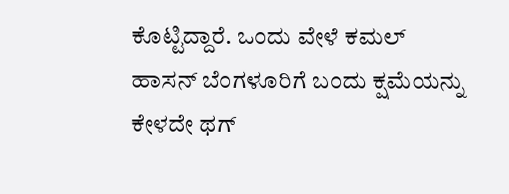ಕೊಟ್ಟಿದ್ದಾರೆ. ಒಂದು ವೇಳೆ ಕಮಲ್ ಹಾಸನ್ ಬೆಂಗಳೂರಿಗೆ ಬಂದು ಕ್ಷಮೆಯನ್ನು ಕೇಳದೇ ಥಗ್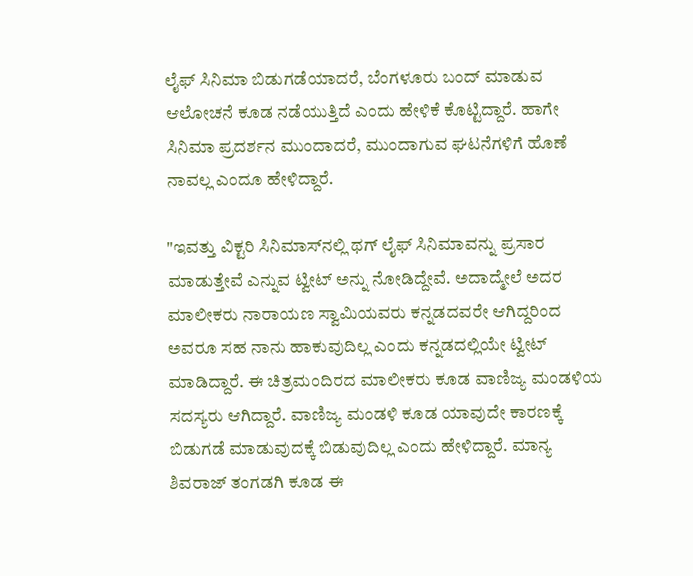ಲೈಫ್ ಸಿನಿಮಾ ಬಿಡುಗಡೆಯಾದರೆ, ಬೆಂಗಳೂರು ಬಂದ್ ಮಾಡುವ ಆಲೋಚನೆ ಕೂಡ ನಡೆಯುತ್ತಿದೆ ಎಂದು ಹೇಳಿಕೆ ಕೊಟ್ಟಿದ್ದಾರೆ. ಹಾಗೇ ಸಿನಿಮಾ ಪ್ರದರ್ಶನ ಮುಂದಾದರೆ, ಮುಂದಾಗುವ ಘಟನೆಗಳಿಗೆ ಹೊಣೆ ನಾವಲ್ಲ ಎಂದೂ ಹೇಳಿದ್ದಾರೆ.

"ಇವತ್ತು ವಿಕ್ಟರಿ ಸಿನಿಮಾಸ್‌ನಲ್ಲಿ ಥಗ್ ಲೈಫ್ ಸಿನಿಮಾವನ್ನು ಪ್ರಸಾರ ಮಾಡುತ್ತೇವೆ ಎನ್ನುವ ಟ್ವೀಟ್ ಅನ್ನು ನೋಡಿದ್ದೇವೆ. ಅದಾದ್ಮೇಲೆ ಅದರ ಮಾಲೀಕರು ನಾರಾಯಣ ಸ್ವಾಮಿಯವರು ಕನ್ನಡದವರೇ ಆಗಿದ್ದರಿಂದ ಅವರೂ ಸಹ ನಾನು ಹಾಕುವುದಿಲ್ಲ ಎಂದು ಕನ್ನಡದಲ್ಲಿಯೇ ಟ್ವೀಟ್ ಮಾಡಿದ್ದಾರೆ. ಈ ಚಿತ್ರಮಂದಿರದ ಮಾಲೀಕರು ಕೂಡ ವಾಣಿಜ್ಯ ಮಂಡಳಿಯ ಸದಸ್ಯರು ಆಗಿದ್ದಾರೆ. ವಾಣಿಜ್ಯ ಮಂಡಳಿ ಕೂಡ ಯಾವುದೇ ಕಾರಣಕ್ಕೆ ಬಿಡುಗಡೆ ಮಾಡುವುದಕ್ಕೆ ಬಿಡುವುದಿಲ್ಲ ಎಂದು ಹೇಳಿದ್ದಾರೆ. ಮಾನ್ಯ ಶಿವರಾಜ್ ತಂಗಡಗಿ ಕೂಡ ಈ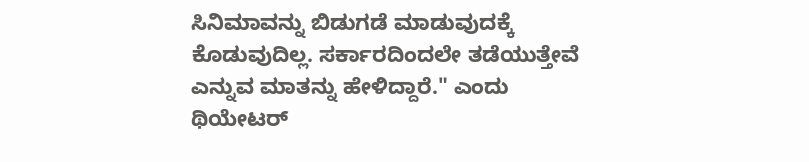ಸಿನಿಮಾವನ್ನು ಬಿಡುಗಡೆ ಮಾಡುವುದಕ್ಕೆ ಕೊಡುವುದಿಲ್ಲ. ಸರ್ಕಾರದಿಂದಲೇ ತಡೆಯುತ್ತೇವೆ ಎನ್ನುವ ಮಾತನ್ನು ಹೇಳಿದ್ದಾರೆ." ಎಂದು ಥಿಯೇಟರ್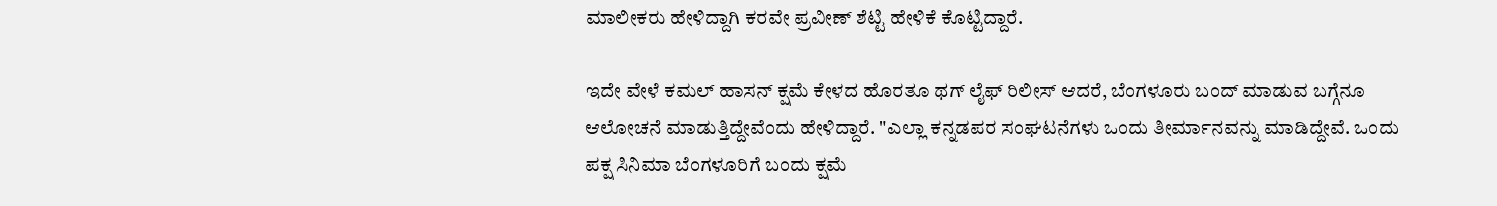ಮಾಲೀಕರು ಹೇಳಿದ್ದಾಗಿ ಕರವೇ ಪ್ರವೀಣ್ ಶೆಟ್ಟಿ ಹೇಳಿಕೆ ಕೊಟ್ಟಿದ್ದಾರೆ.

ಇದೇ ವೇಳೆ ಕಮಲ್ ಹಾಸನ್ ಕ್ಷಮೆ ಕೇಳದ ಹೊರತೂ ಥಗ್ ಲೈಫ್ ರಿಲೀಸ್ ಆದರೆ, ಬೆಂಗಳೂರು ಬಂದ್ ಮಾಡುವ ಬಗ್ಗೆನೂ ಆಲೋಚನೆ ಮಾಡುತ್ತಿದ್ದೇವೆಂದು ಹೇಳಿದ್ದಾರೆ. "ಎಲ್ಲಾ ಕನ್ನಡಪರ ಸಂಘಟನೆಗಳು ಒಂದು ತೀರ್ಮಾನವನ್ನು ಮಾಡಿದ್ದೇವೆ. ಒಂದು ಪಕ್ಷ ಸಿನಿಮಾ ಬೆಂಗಳೂರಿಗೆ ಬಂದು ಕ್ಷಮೆ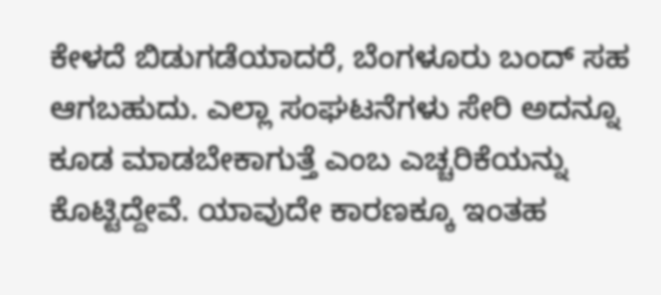ಕೇಳದೆ ಬಿಡುಗಡೆಯಾದರೆ, ಬೆಂಗಳೂರು ಬಂದ್ ಸಹ ಆಗಬಹುದು. ಎಲ್ಲಾ ಸಂಘಟನೆಗಳು ಸೇರಿ ಅದನ್ನೂ ಕೂಡ ಮಾಡಬೇಕಾಗುತ್ತೆ ಎಂಬ ಎಚ್ಚರಿಕೆಯನ್ನು ಕೊಟ್ಟಿದ್ದೇವೆ. ಯಾವುದೇ ಕಾರಣಕ್ಕೂ ಇಂತಹ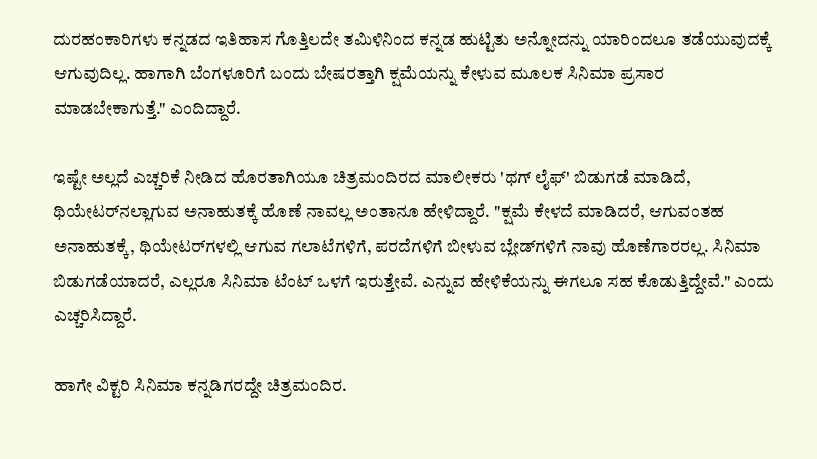ದುರಹಂಕಾರಿಗಳು ಕನ್ನಡದ ಇತಿಹಾಸ ಗೊತ್ತಿಲದೇ ತಮಿಳಿನಿಂದ ಕನ್ನಡ ಹುಟ್ಟಿತು ಅನ್ನೋದನ್ನು ಯಾರಿಂದಲೂ ತಡೆಯುವುದಕ್ಕೆ ಆಗುವುದಿಲ್ಲ. ಹಾಗಾಗಿ ಬೆಂಗಳೂರಿಗೆ ಬಂದು ಬೇಷರತ್ತಾಗಿ ಕ್ಷಮೆಯನ್ನು ಕೇಳುವ ಮೂಲಕ ಸಿನಿಮಾ ಪ್ರಸಾರ ಮಾಡಬೇಕಾಗುತ್ತೆ." ಎಂದಿದ್ದಾರೆ.

ಇಷ್ಟೇ ಅಲ್ಲದೆ ಎಚ್ಚರಿಕೆ ನೀಡಿದ ಹೊರತಾಗಿಯೂ ಚಿತ್ರಮಂದಿರದ ಮಾಲೀಕರು 'ಥಗ್ ಲೈಫ್' ಬಿಡುಗಡೆ ಮಾಡಿದೆ, ಥಿಯೇಟರ್‌ನಲ್ಲಾಗುವ ಅನಾಹುತಕ್ಕೆ ಹೊಣೆ ನಾವಲ್ಲ ಅಂತಾನೂ ಹೇಳಿದ್ದಾರೆ. "ಕ್ಷಮೆ ಕೇಳದೆ ಮಾಡಿದರೆ, ಆಗುವಂತಹ ಅನಾಹುತಕ್ಕೆ, ಥಿಯೇಟರ್‌ಗಳಲ್ಲಿ ಆಗುವ ಗಲಾಟೆಗಳಿಗೆ, ಪರದೆಗಳಿಗೆ ಬೀಳುವ ಬ್ಲೇಡ್‌ಗಳಿಗೆ ನಾವು ಹೊಣೆಗಾರರಲ್ಲ. ಸಿನಿಮಾ ಬಿಡುಗಡೆಯಾದರೆ, ಎಲ್ಲರೂ ಸಿನಿಮಾ ಟೆಂಟ್ ಒಳಗೆ ಇರುತ್ತೇವೆ. ಎನ್ನುವ ಹೇಳಿಕೆಯನ್ನು ಈಗಲೂ ಸಹ ಕೊಡುತ್ತಿದ್ದೇವೆ." ಎಂದು ಎಚ್ಚರಿಸಿದ್ದಾರೆ.

ಹಾಗೇ ವಿಕ್ಟರಿ ಸಿನಿಮಾ ಕನ್ನಡಿಗರದ್ದೇ ಚಿತ್ರಮಂದಿರ.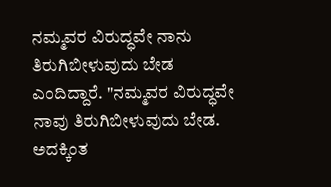ನಮ್ಮವರ ವಿರುದ್ಧವೇ ನಾನು ತಿರುಗಿಬೀಳುವುದು ಬೇಡ ಎಂದಿದ್ದಾರೆ. "ನಮ್ಮವರ ವಿರುದ್ಧವೇ ನಾವು ತಿರುಗಿಬೀಳುವುದು ಬೇಡ. ಅದಕ್ಕಿಂತ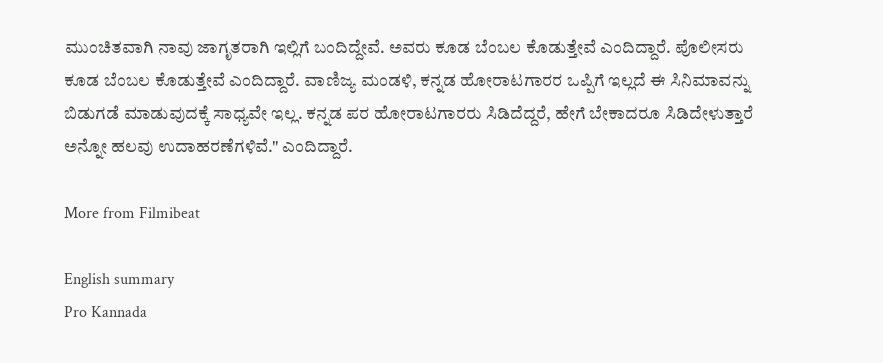ಮುಂಚಿತವಾಗಿ ನಾವು ಜಾಗೃತರಾಗಿ ಇಲ್ಲಿಗೆ ಬಂದಿದ್ದೇವೆ. ಅವರು ಕೂಡ ಬೆಂಬಲ ಕೊಡುತ್ತೇವೆ ಎಂದಿದ್ದಾರೆ. ಪೊಲೀಸರು ಕೂಡ ಬೆಂಬಲ ಕೊಡುತ್ತೇವೆ ಎಂದಿದ್ದಾರೆ. ವಾಣಿಜ್ಯ ಮಂಡಳಿ, ಕನ್ನಡ ಹೋರಾಟಗಾರರ ಒಪ್ಪಿಗೆ ಇಲ್ಲದೆ ಈ ಸಿನಿಮಾವನ್ನು ಬಿಡುಗಡೆ ಮಾಡುವುದಕ್ಕೆ ಸಾಧ್ಯವೇ ಇಲ್ಲ. ಕನ್ನಡ ಪರ ಹೋರಾಟಗಾರರು ಸಿಡಿದೆದ್ದರೆ, ಹೇಗೆ ಬೇಕಾದರೂ ಸಿಡಿದೇಳುತ್ತಾರೆ ಅನ್ನೋ ಹಲವು ಉದಾಹರಣೆಗಳಿವೆ." ಎಂದಿದ್ದಾರೆ.

More from Filmibeat

English summary
Pro Kannada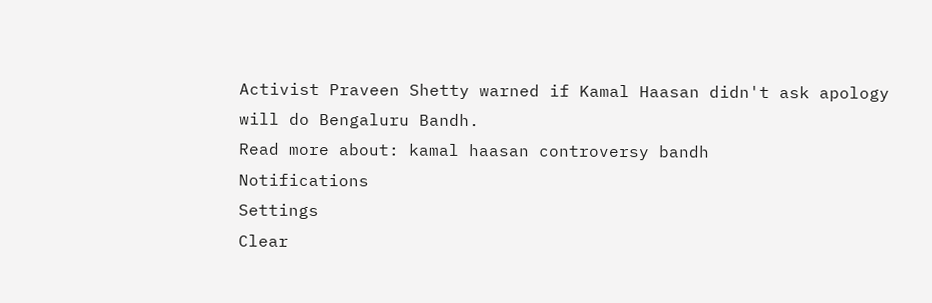Activist Praveen Shetty warned if Kamal Haasan didn't ask apology will do Bengaluru Bandh.
Read more about: kamal haasan controversy bandh
Notifications
Settings
Clear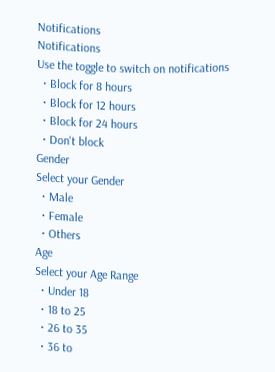Notifications
Notifications
Use the toggle to switch on notifications
  • Block for 8 hours
  • Block for 12 hours
  • Block for 24 hours
  • Don't block
Gender
Select your Gender
  • Male
  • Female
  • Others
Age
Select your Age Range
  • Under 18
  • 18 to 25
  • 26 to 35
  • 36 to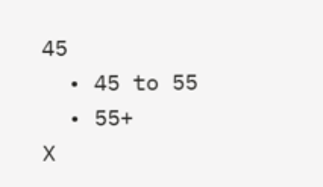45
  • 45 to 55
  • 55+
X